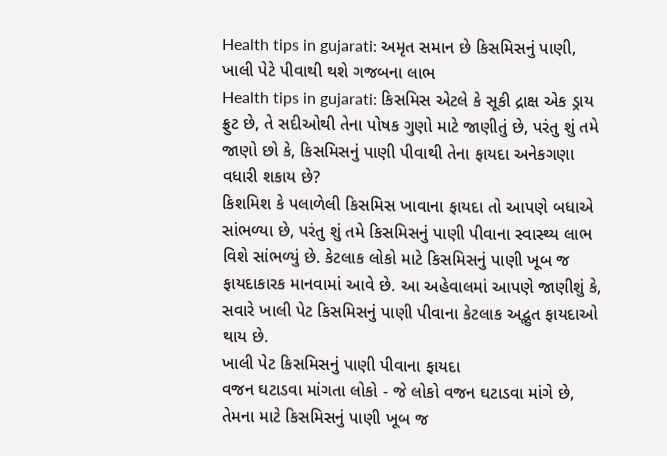Health tips in gujarati: અમૃત સમાન છે કિસમિસનું પાણી, ખાલી પેટે પીવાથી થશે ગજબના લાભ
Health tips in gujarati: કિસમિસ એટલે કે સૂકી દ્રાક્ષ એક ડ્રાય ફ્રુટ છે, તે સદીઓથી તેના પોષક ગુણો માટે જાણીતું છે, પરંતુ શું તમે જાણો છો કે, કિસમિસનું પાણી પીવાથી તેના ફાયદા અનેકગણા વધારી શકાય છે?
કિશમિશ કે પલાળેલી કિસમિસ ખાવાના ફાયદા તો આપણે બધાએ સાંભળ્યા છે, પરંતુ શું તમે કિસમિસનું પાણી પીવાના સ્વાસ્થ્ય લાભ વિશે સાંભળ્યું છે. કેટલાક લોકો માટે કિસમિસનું પાણી ખૂબ જ ફાયદાકારક માનવામાં આવે છે. આ અહેવાલમાં આપણે જાણીશું કે, સવારે ખાલી પેટ કિસમિસનું પાણી પીવાના કેટલાક અદ્ભુત ફાયદાઓ થાય છે.
ખાલી પેટ કિસમિસનું પાણી પીવાના ફાયદા
વજન ઘટાડવા માંગતા લોકો - જે લોકો વજન ઘટાડવા માંગે છે, તેમના માટે કિસમિસનું પાણી ખૂબ જ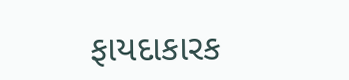ફાયદાકારક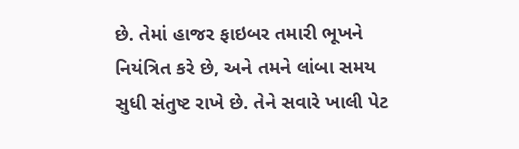છે. તેમાં હાજર ફાઇબર તમારી ભૂખને નિયંત્રિત કરે છે, અને તમને લાંબા સમય સુધી સંતુષ્ટ રાખે છે. તેને સવારે ખાલી પેટ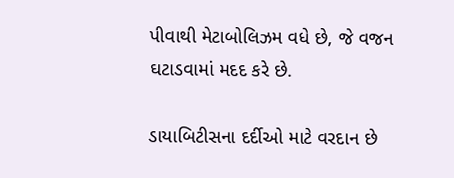પીવાથી મેટાબોલિઝમ વધે છે, જે વજન ઘટાડવામાં મદદ કરે છે.

ડાયાબિટીસના દર્દીઓ માટે વરદાન છે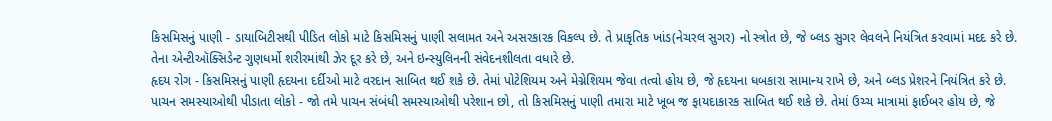કિસમિસનું પાણી - ડાયાબિટીસથી પીડિત લોકો માટે કિસમિસનું પાણી સલામત અને અસરકારક વિકલ્પ છે. તે પ્રાકૃતિક ખાંડ(નેચરલ સુગર) નો સ્ત્રોત છે, જે બ્લડ સુગર લેવલને નિયંત્રિત કરવામાં મદદ કરે છે. તેના એન્ટીઑક્સિડેન્ટ ગુણધર્મો શરીરમાંથી ઝેર દૂર કરે છે, અને ઇન્સ્યુલિનની સંવેદનશીલતા વધારે છે.
હૃદય રોગ - કિસમિસનું પાણી હૃદયના દર્દીઓ માટે વરદાન સાબિત થઈ શકે છે. તેમાં પોટેશિયમ અને મેગ્નેશિયમ જેવા તત્વો હોય છે, જે હૃદયના ધબકારા સામાન્ય રાખે છે, અને બ્લડ પ્રેશરને નિયંત્રિત કરે છે.
પાચન સમસ્યાઓથી પીડાતા લોકો - જો તમે પાચન સંબંધી સમસ્યાઓથી પરેશાન છો, તો કિસમિસનું પાણી તમારા માટે ખૂબ જ ફાયદાકારક સાબિત થઈ શકે છે. તેમાં ઉચ્ચ માત્રામાં ફાઈબર હોય છે, જે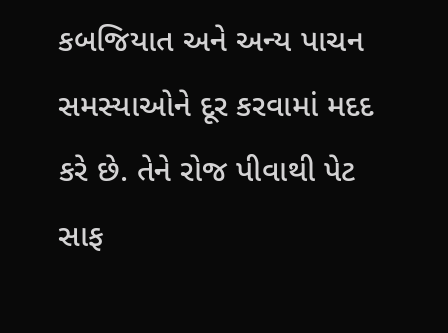કબજિયાત અને અન્ય પાચન સમસ્યાઓને દૂર કરવામાં મદદ કરે છે. તેને રોજ પીવાથી પેટ સાફ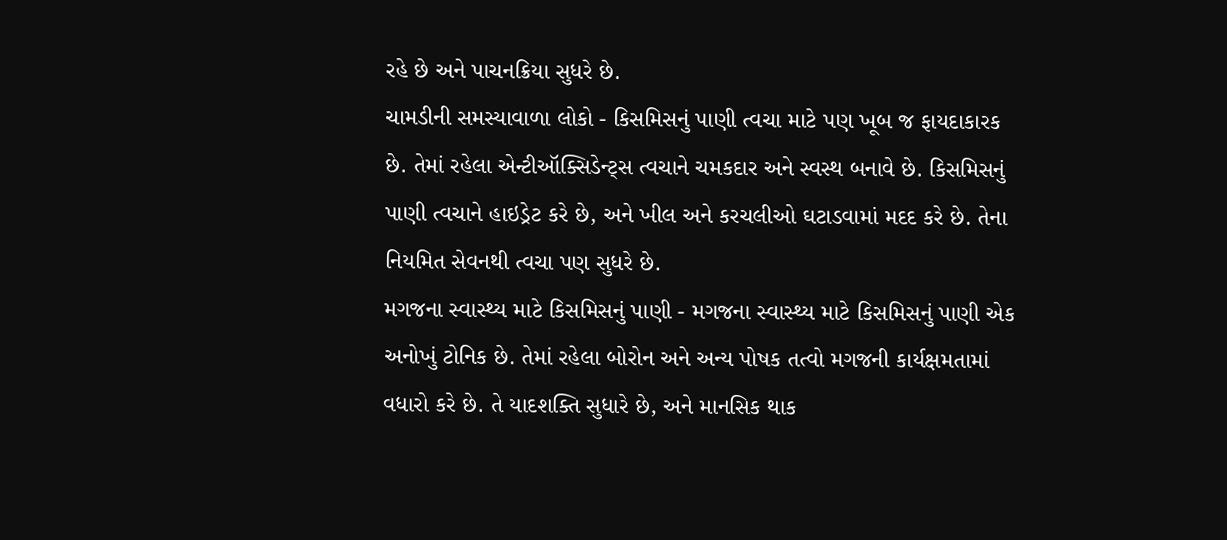રહે છે અને પાચનક્રિયા સુધરે છે.
ચામડીની સમસ્યાવાળા લોકો - કિસમિસનું પાણી ત્વચા માટે પણ ખૂબ જ ફાયદાકારક છે. તેમાં રહેલા એન્ટીઑક્સિડેન્ટ્સ ત્વચાને ચમકદાર અને સ્વસ્થ બનાવે છે. કિસમિસનું પાણી ત્વચાને હાઇડ્રેટ કરે છે, અને ખીલ અને કરચલીઓ ઘટાડવામાં મદદ કરે છે. તેના નિયમિત સેવનથી ત્વચા પણ સુધરે છે.
મગજના સ્વાસ્થ્ય માટે કિસમિસનું પાણી - મગજના સ્વાસ્થ્ય માટે કિસમિસનું પાણી એક અનોખું ટોનિક છે. તેમાં રહેલા બોરોન અને અન્ય પોષક તત્વો મગજની કાર્યક્ષમતામાં વધારો કરે છે. તે યાદશક્તિ સુધારે છે, અને માનસિક થાક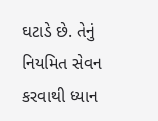ઘટાડે છે. તેનું નિયમિત સેવન કરવાથી ધ્યાન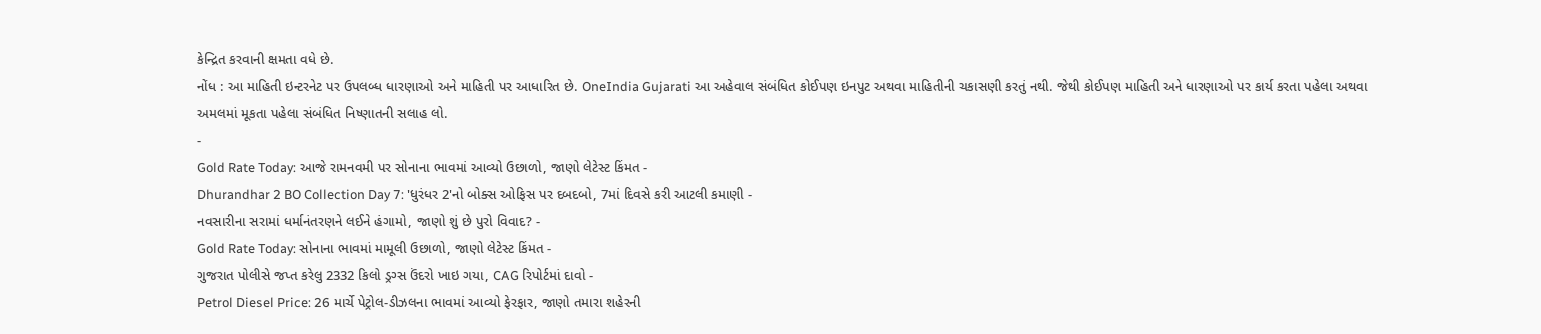કેન્દ્રિત કરવાની ક્ષમતા વધે છે.
નોંધ : આ માહિતી ઇન્ટરનેટ પર ઉપલબ્ધ ધારણાઓ અને માહિતી પર આધારિત છે. OneIndia Gujarati આ અહેવાલ સંબંધિત કોઈપણ ઇનપુટ અથવા માહિતીની ચકાસણી કરતું નથી. જેથી કોઈપણ માહિતી અને ધારણાઓ પર કાર્ય કરતા પહેલા અથવા અમલમાં મૂકતા પહેલા સંબંધિત નિષ્ણાતની સલાહ લો.
-
Gold Rate Today: આજે રામનવમી પર સોનાના ભાવમાં આવ્યો ઉછાળો, જાણો લેટેસ્ટ કિંમત -
Dhurandhar 2 BO Collection Day 7: 'ધુરંધર 2'નો બોક્સ ઓફિસ પર દબદબો, 7માં દિવસે કરી આટલી કમાણી -
નવસારીના સરામાં ધર્માનંતરણને લઈને હંગામો, જાણો શું છે પુરો વિવાદ? -
Gold Rate Today: સોનાના ભાવમાં મામૂલી ઉછાળો, જાણો લેટેસ્ટ કિંમત -
ગુજરાત પોલીસે જપ્ત કરેલુ 2332 કિલો ડ્રગ્સ ઉંદરો ખાઇ ગયા, CAG રિપોર્ટમાં દાવો -
Petrol Diesel Price: 26 માર્ચે પેટ્રોલ-ડીઝલના ભાવમાં આવ્યો ફેરફાર, જાણો તમારા શહેરની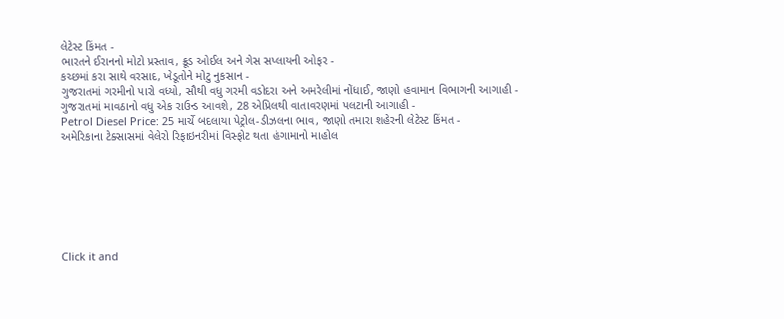લેટેસ્ટ કિંમત -
ભારતને ઈરાનનો મોટો પ્રસ્તાવ, ક્રૂડ ઓઈલ અને ગેસ સપ્લાયની ઓફર -
કચ્છમાં કરા સાથે વરસાદ, ખેડૂતોને મોટુ નુકસાન -
ગુજરાતમાં ગરમીનો પારો વધ્યો, સૌથી વધુ ગરમી વડોદરા અને અમરેલીમાં નોંધાઈ, જાણો હવામાન વિભાગની આગાહી -
ગુજરાતમાં માવઠાનો વધુ એક રાઉન્ડ આવશે, 28 એપ્રિલથી વાતાવરણમાં પલટાની આગાહી -
Petrol Diesel Price: 25 માર્ચે બદલાયા પેટ્રોલ-ડીઝલના ભાવ, જાણો તમારા શહેરની લેટેસ્ટ કિંમત -
અમેરિકાના ટેક્સાસમાં વેલેરો રિફાઇનરીમાં વિસ્ફોટ થતા હંગામાનો માહોલ







Click it and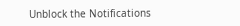Unblock the Notifications